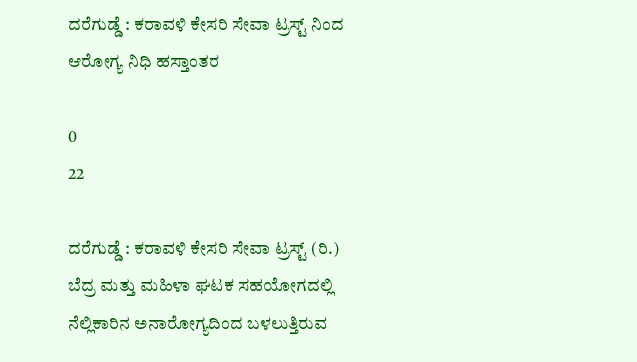ದರೆಗುಡ್ಡೆ : ಕರಾವಳಿ ಕೇಸರಿ ಸೇವಾ ಟ್ರಸ್ಟ್ ನಿಂದ ಆರೋಗ್ಯ ನಿಧಿ ಹಸ್ತಾಂತರ

0
22

ದರೆಗುಡ್ಡೆ : ಕರಾವಳಿ ಕೇಸರಿ ಸೇವಾ ಟ್ರಸ್ಟ್ (ರಿ.) ಬೆದ್ರ ಮತ್ತು ಮಹಿಳಾ ಘಟಕ ಸಹಯೋಗದಲ್ಲಿ ನೆಲ್ಲಿಕಾರಿನ ಅನಾರೋಗ್ಯದಿಂದ ಬಳಲುತ್ತಿರುವ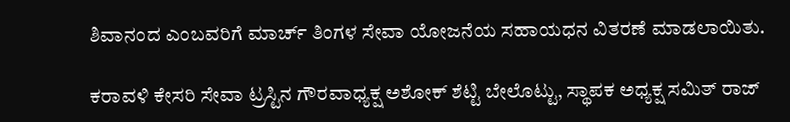ಶಿವಾನಂದ ಎಂಬವರಿಗೆ ಮಾರ್ಚ್ ತಿಂಗಳ ಸೇವಾ ಯೋಜನೆಯ ಸಹಾಯಧನ ವಿತರಣೆ ಮಾಡಲಾಯಿತು.

ಕರಾವಳಿ ಕೇಸರಿ ಸೇವಾ ಟ್ರಸ್ಟಿನ ಗೌರವಾಧ್ಯಕ್ಷ ಅಶೋಕ್ ಶೆಟ್ಟಿ ಬೇಲೊಟ್ಟು, ಸ್ಥಾಪಕ ಅಧ್ಯಕ್ಷ ಸಮಿತ್ ರಾಜ್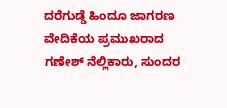ದರೆಗುಡ್ಡೆ ಹಿಂದೂ ಜಾಗರಣ ವೇದಿಕೆಯ ಪ್ರಮುಖರಾದ ಗಣೇಶ್ ನೆಲ್ಲಿಕಾರು, ಸುಂದರ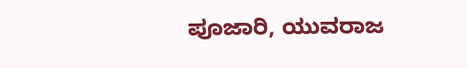ಪೂಜಾರಿ, ಯುವರಾಜ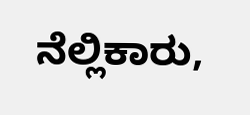ನೆಲ್ಲಿಕಾರು,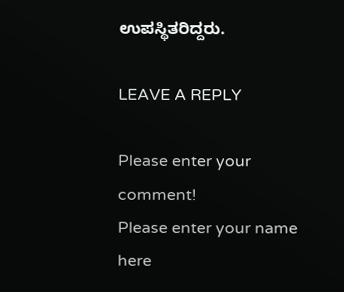ಉಪಸ್ಥಿತರಿದ್ದರು.

LEAVE A REPLY

Please enter your comment!
Please enter your name here